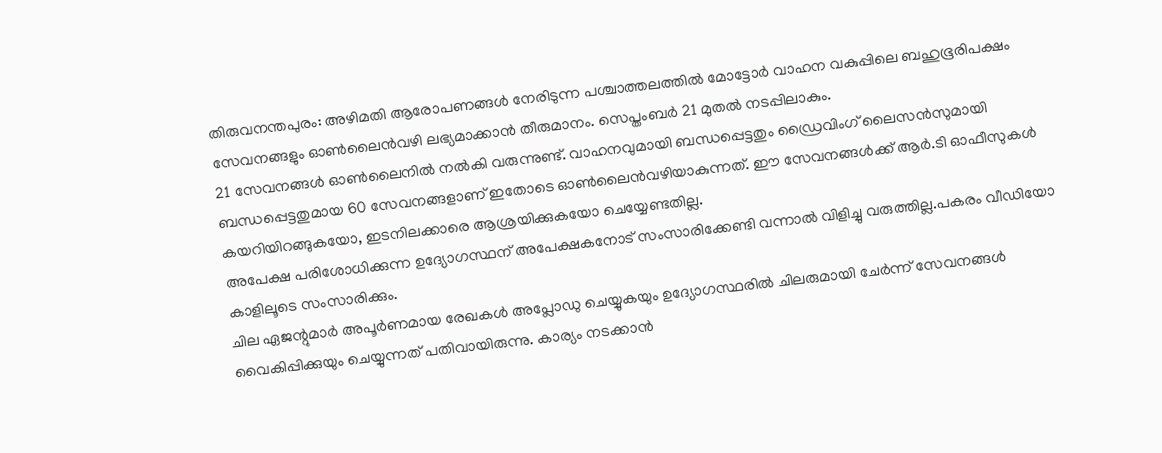തിരുവനന്തപുരം: അഴിമതി ആരോപണങ്ങൾ നേരിടുന്ന പശ്ചാത്തലത്തിൽ മോട്ടോർ വാഹന വകുപ്പിലെ ബഹുഭൂരിപക്ഷം സേവനങ്ങളും ഓൺലൈൻവഴി ലഭ്യമാക്കാൻ തീരുമാനം. സെപ്തംബർ 21 മുതൽ നടപ്പിലാകും.
21 സേവനങ്ങൾ ഓൺലൈനിൽ നൽകി വരുന്നുണ്ട്. വാഹനവുമായി ബന്ധപ്പെട്ടതും ഡ്രൈവിംഗ് ലൈസൻസുമായി ബന്ധപ്പെട്ടതുമായ 60 സേവനങ്ങളാണ് ഇതോടെ ഓൺലൈൻവഴിയാകുന്നത്. ഈ സേവനങ്ങൾക്ക് ആർ.ടി ഓഫീസുകൾ കയറിയിറങ്ങുകയോ, ഇടനിലക്കാരെ ആശ്രയിക്കുകയോ ചെയ്യേണ്ടതില്ല.
അപേക്ഷ പരിശോധിക്കുന്ന ഉദ്യോഗസ്ഥന് അപേക്ഷകനോട് സംസാരിക്കേണ്ടി വന്നാൽ വിളിച്ചു വരുത്തില്ല.പകരം വീഡിയോ കാളിലൂടെ സംസാരിക്കും.
ചില ഏജന്റുമാർ അപൂർണമായ രേഖകൾ അപ്ലോഡു ചെയ്യുകയും ഉദ്യോഗസ്ഥരിൽ ചിലരുമായി ചേർന്ന് സേവനങ്ങൾ വൈകിപ്പിക്കുയും ചെയ്യുന്നത് പതിവായിരുന്നു. കാര്യം നടക്കാൻ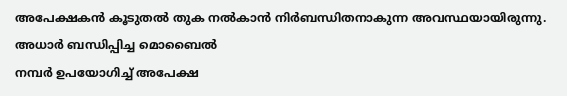അപേക്ഷകൻ കൂടുതൽ തുക നൽകാൻ നിർബന്ധിതനാകുന്ന അവസ്ഥയായിരുന്നു.
അധാർ ബന്ധിപ്പിച്ച മൊബൈൽ
നമ്പർ ഉപയോഗിച്ച് അപേക്ഷ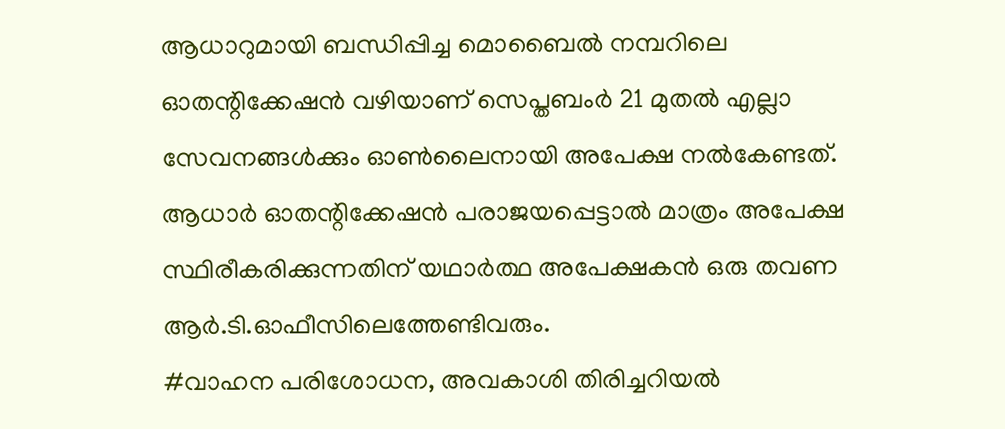ആധാറുമായി ബന്ധിപ്പിച്ച മൊബൈൽ നമ്പറിലെ ഓതന്റിക്കേഷൻ വഴിയാണ് സെപ്തബംർ 21 മുതൽ എല്ലാ സേവനങ്ങൾക്കും ഓൺലൈനായി അപേക്ഷ നൽകേണ്ടത്.
ആധാർ ഓതന്റിക്കേഷൻ പരാജയപ്പെട്ടാൽ മാത്രം അപേക്ഷ സ്ഥിരീകരിക്കുന്നതിന് യഥാർത്ഥ അപേക്ഷകൻ ഒരു തവണ ആർ.ടി.ഓഫീസിലെത്തേണ്ടിവരും.
#വാഹന പരിശോധന, അവകാശി തിരിച്ചറിയൽ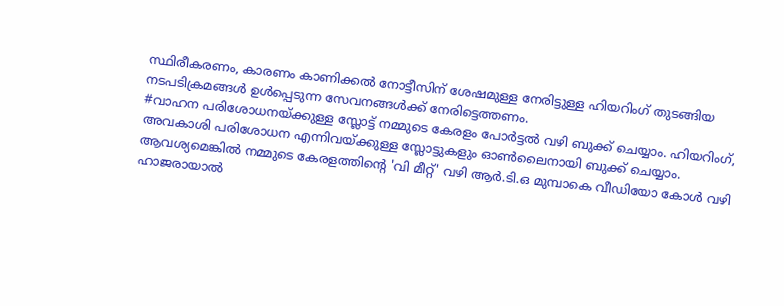സ്ഥിരീകരണം, കാരണം കാണിക്കൽ നോട്ടീസിന് ശേഷമുള്ള നേരിട്ടുള്ള ഹിയറിംഗ് തുടങ്ങിയ നടപടിക്രമങ്ങൾ ഉൾപ്പെടുന്ന സേവനങ്ങൾക്ക് നേരിട്ടെത്തണം.
#വാഹന പരിശോധനയ്ക്കുള്ള സ്ലോട്ട് നമ്മുടെ കേരളം പോർട്ടൽ വഴി ബുക്ക് ചെയ്യാം. ഹിയറിംഗ്, അവകാശി പരിശോധന എന്നിവയ്ക്കുള്ള സ്ലോട്ടുകളും ഓൺലൈനായി ബുക്ക് ചെയ്യാം. ആവശ്യമെങ്കിൽ നമ്മുടെ കേരളത്തിന്റെ 'വി മീറ്റ്' വഴി ആർ.ടി.ഒ മുമ്പാകെ വീഡിയോ കോൾ വഴി ഹാജരായാൽ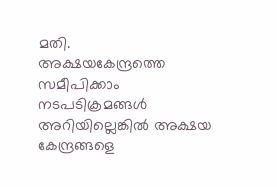മതി.
അക്ഷയകേന്ദ്രത്തെ
സമീപിക്കാം
നടപടിക്രമങ്ങൾ അറിയില്ലെങ്കിൽ അക്ഷയ കേന്ദ്രങ്ങളെ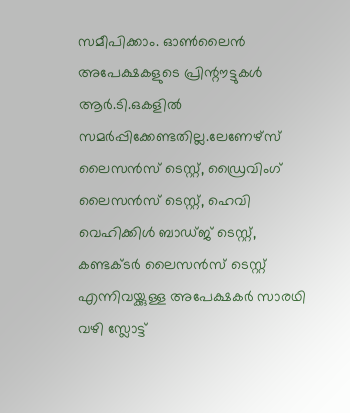സമീപിക്കാം. ഓൺലൈൻ അപേക്ഷകളുടെ പ്രിന്റൗട്ടുകൾ ആർ.ടി.ഒകളിൽ സമർപ്പിക്കേണ്ടതില്ല.ലേണേഴ്സ് ലൈസൻസ് ടെസ്റ്റ്, ഡ്രൈവിംഗ് ലൈസൻസ് ടെസ്റ്റ്, ഹെവി വെഹിക്കിൾ ബാഡ്ജ് ടെസ്റ്റ്, കണ്ടക്ടർ ലൈസൻസ് ടെസ്റ്റ് എന്നിവയ്ക്കുള്ള അപേക്ഷകർ സാരഥി വഴി സ്ലോട്ട്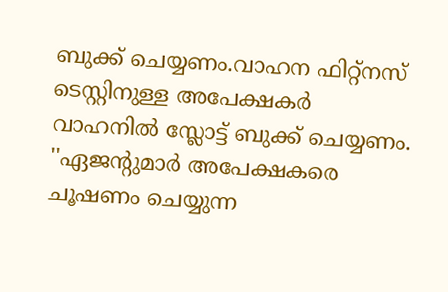ബുക്ക് ചെയ്യണം.വാഹന ഫിറ്റ്നസ് ടെസ്റ്റിനുള്ള അപേക്ഷകർ വാഹനിൽ സ്ലോട്ട് ബുക്ക് ചെയ്യണം.
''ഏജന്റുമാർ അപേക്ഷകരെ ചൂഷണം ചെയ്യുന്ന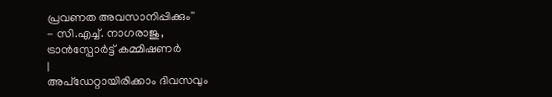പ്രവണത അവസാനിപ്പിക്കും''
- സി.എച്ച്. നാഗരാജു,
ട്രാൻസ്പോർട്ട് കമ്മിഷണർ
|
അപ്ഡേറ്റായിരിക്കാം ദിവസവും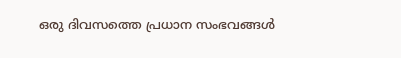ഒരു ദിവസത്തെ പ്രധാന സംഭവങ്ങൾ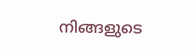നിങ്ങളുടെ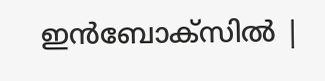ഇൻബോക്സിൽ |